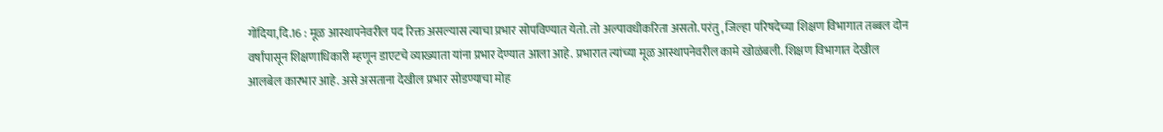गोंदिया,दि.16 : मूळ आस्थापनेवरील पद रिक्त असल्यास त्याचा प्रभार सोपविण्यात येतो. तो अल्पावधीकरिता असतो. परंतु, जिल्हा परिषदेच्या शिक्षण विभागात तब्बल दोन वर्षांपासून शिक्षणाधिकारी म्हणून डाएटचे व्याख्याता यांना प्रभार देण्यात आला आहे. प्रभारात त्यांच्या मूळ आस्थापनेवरील कामे खोळंबली. शिक्षण विभागात देखील आलबेल कारभार आहे. असे असताना देखील प्रभार सोडण्याचा मोह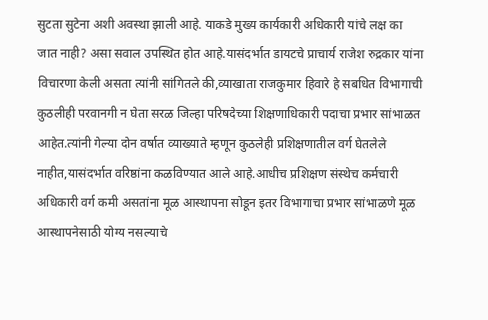सुटता सुटेना अशी अवस्था झाली आहे. याकडे मुख्य कार्यकारी अधिकारी यांचे लक्ष का जात नाही? असा सवाल उपस्थित होत आहे.यासंदर्भात डायटचे प्राचार्य राजेश रुद्रकार यांना विचारणा केली असता त्यांनी सांगितले की,व्याखाता राजकुमार हिवारे हे सबधित विभागाची कुठलीही परवानगी न घेता सरळ जिल्हा परिषदेच्या शिक्षणाधिकारी पदाचा प्रभार सांभाळत आहेत.त्यांनी गेल्या दोन वर्षात व्याख्याते म्हणून कुठलेही प्रशिक्षणातील वर्ग घेतलेले नाहीत,यासंदर्भात वरिष्ठांना कळविण्यात आले आहे.आधीच प्रशिक्षण संस्थेच कर्मचारी अधिकारी वर्ग कमी असतांना मूळ आस्थापना सोडून इतर विभागाचा प्रभार सांभाळणे मूळ आस्थापनेसाठी योग्य नसल्याचे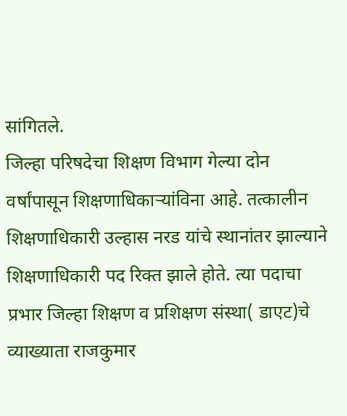सांगितले.
जिल्हा परिषदेचा शिक्षण विभाग गेल्या दोन वर्षांपासून शिक्षणाधिकाऱ्यांविना आहे. तत्कालीन शिक्षणाधिकारी उल्हास नरड यांचे स्थानांतर झाल्याने शिक्षणाधिकारी पद रिक्त झाले होते. त्या पदाचा प्रभार जिल्हा शिक्षण व प्रशिक्षण संस्था( डाएट)चे व्याख्याता राजकुमार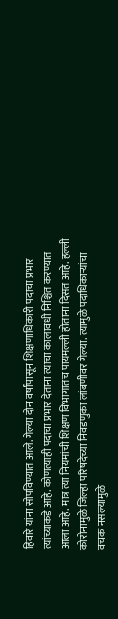हिवारे यांना सोपविण्यात आले. गेल्या दोन वर्षांपासून शिक्षणाधिकारी पदाचा प्रभार त्यांच्याकडे आहे. कोणत्याही पदाचा प्रभार देताना त्याचा कालावधी निश्चित करण्यात आला आहे. मात्र त्या नियमांची शिक्षण विभागातच पायमल्ली होताना दिसत आहे. हल्ली कोरोनामुळे जिल्हा परिषदेच्या निवडणुका लांबणीवर गेल्या. त्यामुळे पदाधिकाऱ्यांचा वचक नसल्यामुळे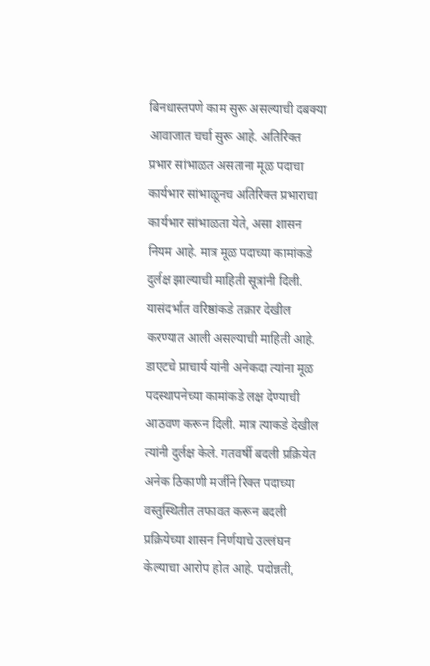बिनधास्तपणे काम सुरू असल्याची दबक्या आवाजात चर्चा सुरू आहे. अतिरिक्त प्रभार सांभाळत असताना मूळ पदाचा कार्यभार सांभाळूनच अतिरिक्त प्रभाराचा कार्यभार सांभाळता येते, असा शासन नियम आहे. मात्र मूळ पदाच्या कामांकडे दुर्लक्ष झाल्याची माहिती सूत्रांनी दिली. यासंदर्भात वरिष्ठांकडे तक्रार देखील करण्यात आली असल्याची माहिती आहे. डाएटचे प्राचार्य यांनी अनेकदा त्यांना मूळ पदस्थापनेच्या कामांकडे लक्ष देण्याची आठवण करून दिली. मात्र त्याकडे देखील त्यांनी दुर्लक्ष केले. गतवर्षी बदली प्रक्रियेत अनेक ठिकाणी मर्जीने रिक्त पदाच्या वस्तुस्थितीत तफावत करून बदली प्रक्रियेच्या शासन निर्णयाचे उल्लंघन केल्याचा आरोप होत आहे. पदोन्नती,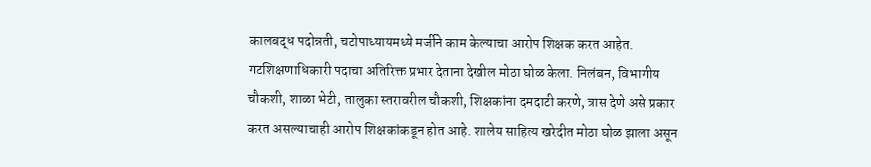कालबद्ध पदोन्नती, चटोपाध्यायमध्ये मर्जीने काम केल्याचा आरोप शिक्षक करत आहेत. गटशिक्षणाधिकारी पदाचा अतिरिक्त प्रभार देताना देखील मोठा घोळ केला. निलंबन, विभागीय चौकशी, शाळा भेटी, तालुका स्तरावरील चौकशी, शिक्षकांना दमदाटी करणे, त्रास देणे असे प्रकार करत असल्याचाही आरोप शिक्षकांकडून होत आहे. शालेय साहित्य खरेदीत मोठा घोळ झाला असून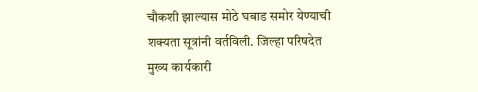चौकशी झाल्यास मोठे घबाड समोर येण्याची शक्यता सूत्रांनी वर्तविली. जिल्हा परिषदेत मुख्य कार्यकारी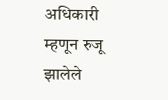अधिकारी म्हणून रुजू झालेले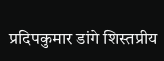प्रदिपकुमार डांगे शिस्तप्रीय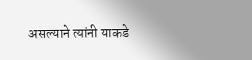असल्याने त्यांनी याकडे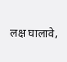लक्ष घालावे,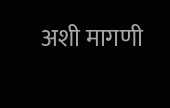अशी मागणी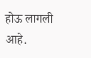होऊ लागली आहे.